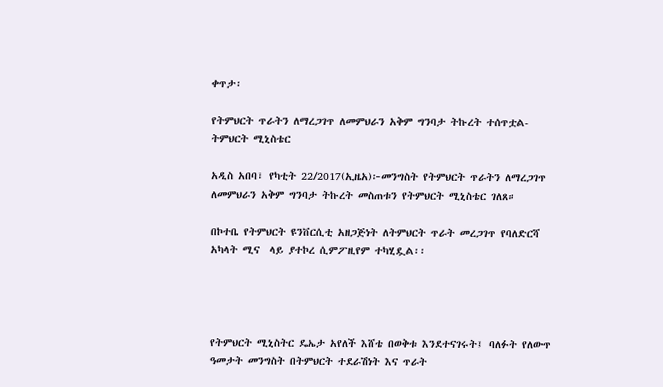ቀጥታ፡

የትምህርት ጥራትን ለማረጋገጥ ለመምህራን አቅም ግንባታ ትኩረት ተሰጥቷል- ትምህርት ሚኒስቴር

አዲስ አበባ፣ የካቲት 22/2017(ኢዜአ)፦መንግስት የትምህርት ጥራትን ለማረጋገጥ ለመምህራን አቅም ግንባታ ትኩረት መስጠቱን የትምህርት ሚኒስቴር ገለጸ።

በኮተቤ የትምህርት ዩንቨርሲቲ አዘጋጅነት ለትምህርት ጥራት መረጋገጥ የባለድርሻ አካላት ሚና  ላይ ያተኮረ ሲምፖዚየም ተካሂዷል፡፡




የትምህርት ሚኒስትር ዴኤታ አየለች እሸቴ በወቅቱ እንደተናገሩት፤ ባለፉት የለውጥ ዓመታት መንግስት በትምህርት ተደራሽነት እና ጥራት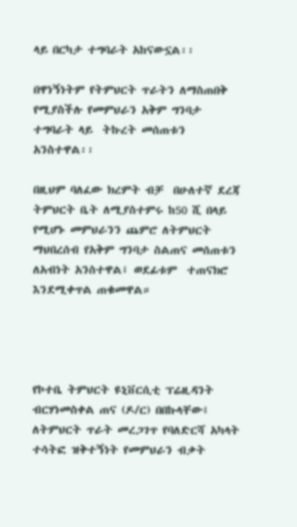ላይ በርካታ ተግባራት አከናውኗል፡፡

በዋነኝነትም የትምህርት ጥራትን ለማስጠበቅ የሚያስችሉ የመምህራን አቅም ግንባታ ተግባራት ላይ  ትኩረት መሰጠቱን አንስተዋል፡፡

በዚህም ባለፈው ክረምት ብቻ  በሁለተኛ ደረጃ  ትምህርት ቤት ለሚያስተምሩ ከ50 ሺ በላይ የሚሆኑ መምህራንን ጨምሮ ለትምህርት ማህበረሰብ የአቅም ግንባታ ስልጠና መሰጠቱን ለአብነት አንስተዋል፤ ወደፊቱም  ተጠናክሮ እንደሚቀጥል ጠቁመዋል።




የኮተቤ ትምህርት ዩኒቨርሲቲ ፕሬዚዳንት ብርሃነመስቀል ጠና (ዶ/ር) በበኩላቸው፤ ለትምህርት ጥራት መረጋገጥ የባለድርሻ አካላት ተሳትፎ ዝቅተኝነት የመምህራን ብቃት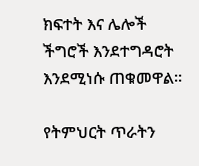ክፍተት እና ሌሎች ችግሮች እንደተግዳሮት እንደሚነሱ ጠቁመዋል።

የትምህርት ጥራትን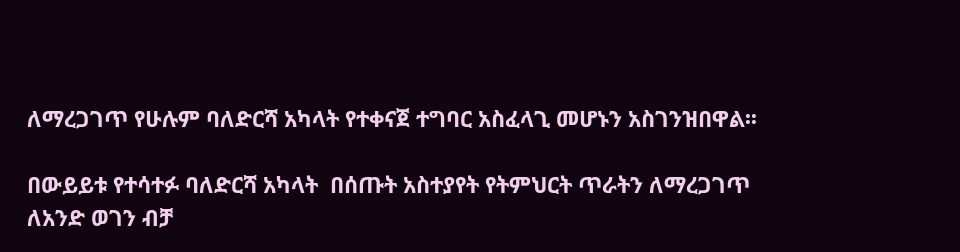ለማረጋገጥ የሁሉም ባለድርሻ አካላት የተቀናጀ ተግባር አስፈላጊ መሆኑን አስገንዝበዋል፡፡

በውይይቱ የተሳተፉ ባለድርሻ አካላት  በሰጡት አስተያየት የትምህርት ጥራትን ለማረጋገጥ ለአንድ ወገን ብቻ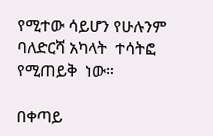የሚተው ሳይሆን የሁሉንም ባለድርሻ አካላት  ተሳትፎ የሚጠይቅ  ነው።

በቀጣይ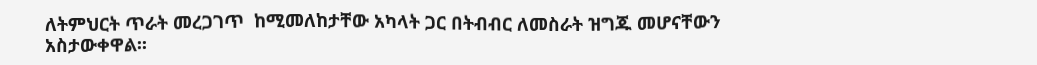ለትምህርት ጥራት መረጋገጥ  ከሚመለከታቸው አካላት ጋር በትብብር ለመስራት ዝግጁ መሆናቸውን አስታውቀዋል፡፡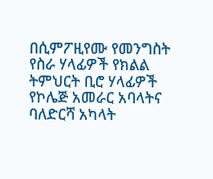በሲምፖዚየሙ የመንግስት የስራ ሃላፊዎች የክልል ትምህርት ቢሮ ሃላፊዎች  የኮሌጅ አመራር አባላትና ባለድርሻ አካላት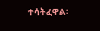ተሳትፈዋል፡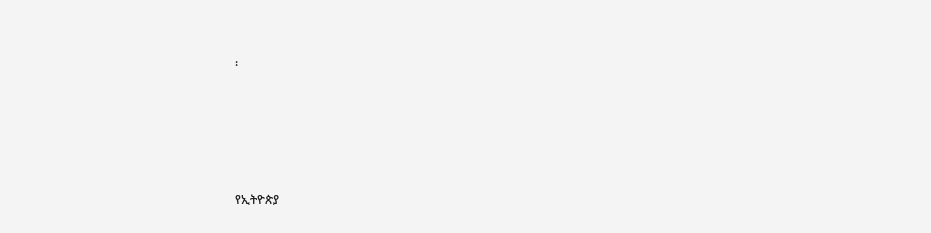፡





የኢትዮጵያ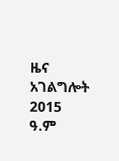ዜና አገልግሎት
2015
ዓ.ም